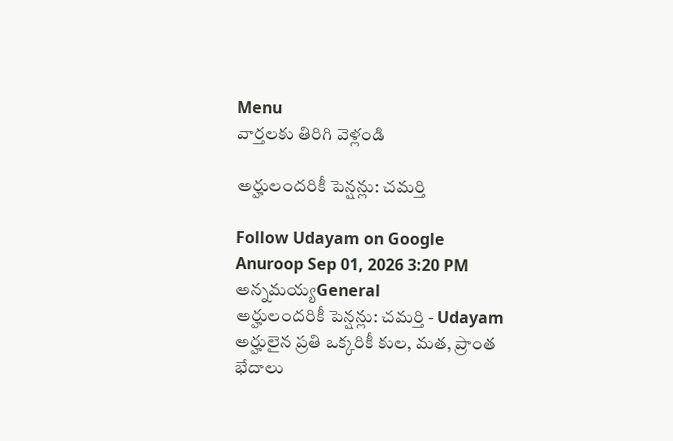Menu
వార్తలకు తిరిగి వెళ్లండి

అర్హులందరికీ పెన్షన్లు: చమర్తి

Follow Udayam on Google
Anuroop Sep 01, 2026 3:20 PM అన్నమయ్యGeneral
అర్హులందరికీ పెన్షన్లు: చమర్తి - Udayam
అర్హులైన ప్రతి ఒక్కరికీ కుల, మత, ప్రాంత భేదాలు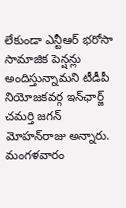లేకుండా ఎన్టీఆర్ భరోసా సామాజిక పెన్షన్లు అందిస్తున్నామని టీడీపీ నియోజకవర్గ ఇన్‌ఛార్జ్ చమర్తి జగన్ మోహన్‌రాజు అన్నారు. మంగళవారం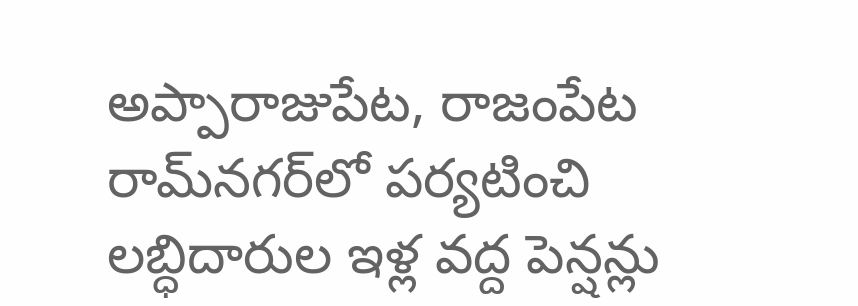అప్పారాజుపేట, రాజంపేట రామ్‌నగర్‌లో పర్యటించి లబ్ధిదారుల ఇళ్ల వద్ద పెన్షన్లు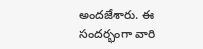అందజేశారు. ఈ సందర్భంగా వారి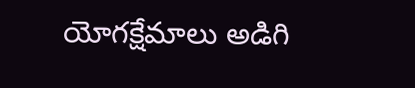యోగక్షేమాలు అడిగి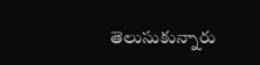తెలుసుకున్నారు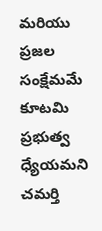మరియు ప్రజల సంక్షేమమే కూటమి ప్రభుత్వ ధ్యేయమని చమర్తి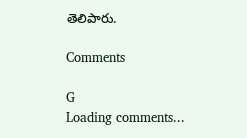తెలిపారు.

Comments

G
Loading comments...